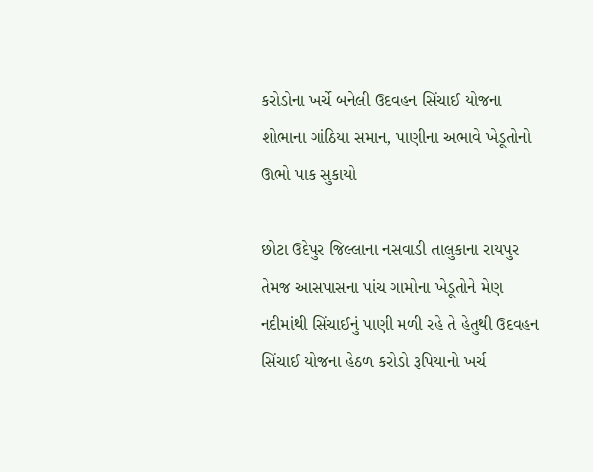કરોડોના ખર્ચે બનેલી ઉદવહન સિંચાઈ યોજના શોભાના ગાંઠિયા સમાન, પાણીના અભાવે ખેડૂતોનો ઊભો પાક સુકાયો

છોટા ઉદેપુર જિલ્લાના નસવાડી તાલુકાના રાયપુર તેમજ આસપાસના પાંચ ગામોના ખેડૂતોને મેણ નદીમાંથી સિંચાઈનું પાણી મળી રહે તે હેતુથી ઉદવહન સિંચાઈ યોજના હેઠળ કરોડો રૂપિયાનો ખર્ચ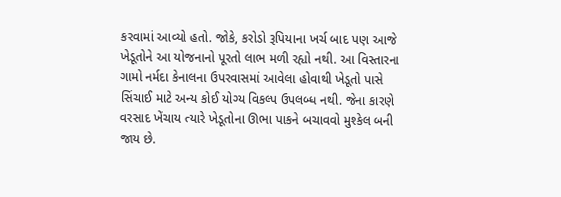કરવામાં આવ્યો હતો. જોકે, કરોડો રૂપિયાના ખર્ચ બાદ પણ આજે ખેડૂતોને આ યોજનાનો પૂરતો લાભ મળી રહ્યો નથી. આ વિસ્તારના ગામો નર્મદા કેનાલના ઉપરવાસમાં આવેલા હોવાથી ખેડૂતો પાસે સિંચાઈ માટે અન્ય કોઈ યોગ્ય વિકલ્પ ઉપલબ્ધ નથી. જેના કારણે વરસાદ ખેંચાય ત્યારે ખેડૂતોના ઊભા પાકને બચાવવો મુશ્કેલ બની જાય છે.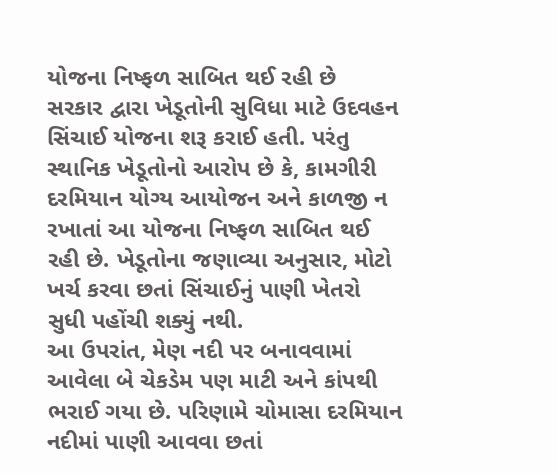યોજના નિષ્ફળ સાબિત થઈ રહી છે
સરકાર દ્વારા ખેડૂતોની સુવિધા માટે ઉદવહન સિંચાઈ યોજના શરૂ કરાઈ હતી. પરંતુ સ્થાનિક ખેડૂતોનો આરોપ છે કે, કામગીરી દરમિયાન યોગ્ય આયોજન અને કાળજી ન રખાતાં આ યોજના નિષ્ફળ સાબિત થઈ રહી છે. ખેડૂતોના જણાવ્યા અનુસાર, મોટો ખર્ચ કરવા છતાં સિંચાઈનું પાણી ખેતરો સુધી પહોંચી શક્યું નથી.
આ ઉપરાંત, મેણ નદી પર બનાવવામાં આવેલા બે ચેકડેમ પણ માટી અને કાંપથી ભરાઈ ગયા છે. પરિણામે ચોમાસા દરમિયાન નદીમાં પાણી આવવા છતાં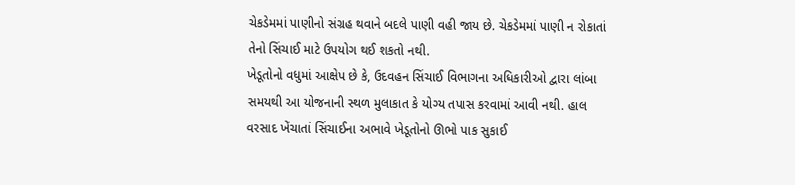ચેકડેમમાં પાણીનો સંગ્રહ થવાને બદલે પાણી વહી જાય છે. ચેકડેમમાં પાણી ન રોકાતાં તેનો સિંચાઈ માટે ઉપયોગ થઈ શકતો નથી.
ખેડૂતોનો વધુમાં આક્ષેપ છે કે, ઉદવહન સિંચાઈ વિભાગના અધિકારીઓ દ્વારા લાંબા સમયથી આ યોજનાની સ્થળ મુલાકાત કે યોગ્ય તપાસ કરવામાં આવી નથી. હાલ વરસાદ ખેંચાતાં સિંચાઈના અભાવે ખેડૂતોનો ઊભો પાક સુકાઈ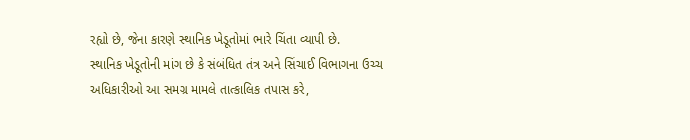રહ્યો છે, જેના કારણે સ્થાનિક ખેડૂતોમાં ભારે ચિંતા વ્યાપી છે.
સ્થાનિક ખેડૂતોની માંગ છે કે સંબંધિત તંત્ર અને સિંચાઈ વિભાગના ઉચ્ચ અધિકારીઓ આ સમગ્ર મામલે તાત્કાલિક તપાસ કરે,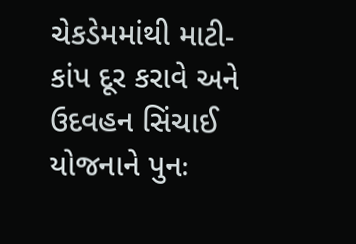ચેકડેમમાંથી માટી-કાંપ દૂર કરાવે અને ઉદવહન સિંચાઈ યોજનાને પુનઃ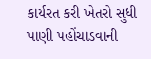કાર્યરત કરી ખેતરો સુધી પાણી પહોંચાડવાની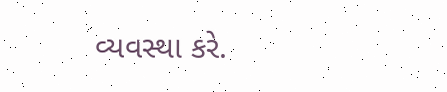વ્યવસ્થા કરે.